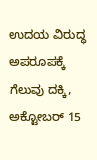ಉದಯ ವಿರುದ್ಧ ಅಪರೂಪಕ್ಕೆ ಗೆಲುವು ದಕ್ಕಿ,
ಅಕ್ಟೋಬರ್ 15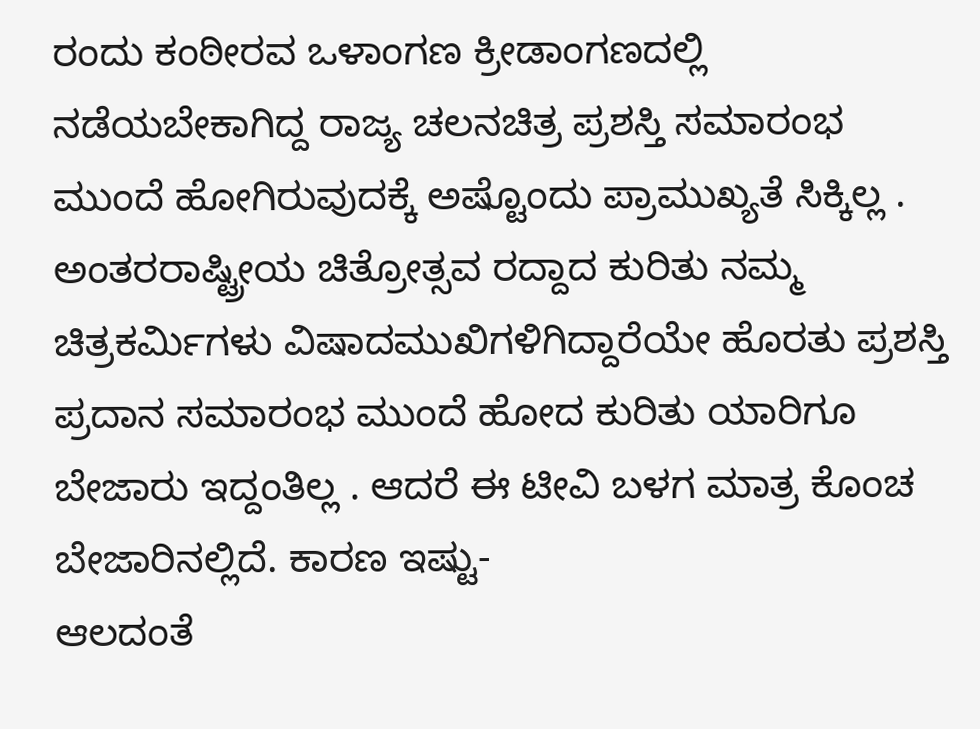ರಂದು ಕಂಠೀರವ ಒಳಾಂಗಣ ಕ್ರೀಡಾಂಗಣದಲ್ಲಿ ನಡೆಯಬೇಕಾಗಿದ್ದ ರಾಜ್ಯ ಚಲನಚಿತ್ರ ಪ್ರಶಸ್ತಿ ಸಮಾರಂಭ ಮುಂದೆ ಹೋಗಿರುವುದಕ್ಕೆ ಅಷ್ಟೊಂದು ಪ್ರಾಮುಖ್ಯತೆ ಸಿಕ್ಕಿಲ್ಲ . ಅಂತರರಾಷ್ಟ್ರೀಯ ಚಿತ್ರೋತ್ಸವ ರದ್ದಾದ ಕುರಿತು ನಮ್ಮ ಚಿತ್ರಕರ್ಮಿಗಳು ವಿಷಾದಮುಖಿಗಳಿಗಿದ್ದಾರೆಯೇ ಹೊರತು ಪ್ರಶಸ್ತಿ ಪ್ರದಾನ ಸಮಾರಂಭ ಮುಂದೆ ಹೋದ ಕುರಿತು ಯಾರಿಗೂ ಬೇಜಾರು ಇದ್ದಂತಿಲ್ಲ . ಆದರೆ ಈ ಟೀವಿ ಬಳಗ ಮಾತ್ರ ಕೊಂಚ ಬೇಜಾರಿನಲ್ಲಿದೆ. ಕಾರಣ ಇಷ್ಟು-
ಆಲದಂತೆ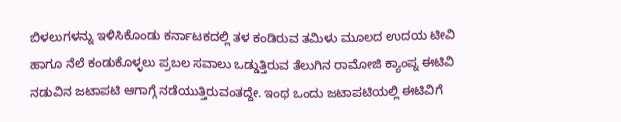ಬಿಳಲುಗಳನ್ನು ಇಳಿಸಿಕೊಂಡು ಕರ್ನಾಟಕದಲ್ಲಿ ತಳ ಕಂಡಿರುವ ತಮಿಳು ಮೂಲದ ಉದಯ ಟೀವಿ ಹಾಗೂ ನೆಲೆ ಕಂಡುಕೊಳ್ಳಲು ಪ್ರಬಲ ಸವಾಲು ಒಡ್ಡುತ್ತಿರುವ ತೆಲುಗಿನ ರಾಮೋಜಿ ಕ್ಯಾಂಪ್ನ ಈಟಿವಿ ನಡುವಿನ ಜಟಾಪಟಿ ಆಗಾಗ್ಗೆ ನಡೆಯುತ್ತಿರುವಂತದ್ದೇ. ಇಂಥ ಒಂದು ಜಟಾಪಟಿಯಲ್ಲಿ ಈಟಿವಿಗೆ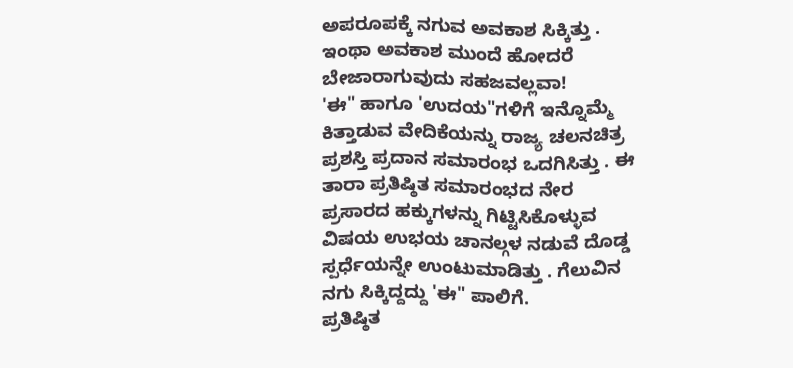ಅಪರೂಪಕ್ಕೆ ನಗುವ ಅವಕಾಶ ಸಿಕ್ಕಿತ್ತು . ಇಂಥಾ ಅವಕಾಶ ಮುಂದೆ ಹೋದರೆ ಬೇಜಾರಾಗುವುದು ಸಹಜವಲ್ಲವಾ!
'ಈ" ಹಾಗೂ 'ಉದಯ"ಗಳಿಗೆ ಇನ್ನೊಮ್ಮೆ ಕಿತ್ತಾಡುವ ವೇದಿಕೆಯನ್ನು ರಾಜ್ಯ ಚಲನಚಿತ್ರ ಪ್ರಶಸ್ತಿ ಪ್ರದಾನ ಸಮಾರಂಭ ಒದಗಿಸಿತ್ತು . ಈ ತಾರಾ ಪ್ರತಿಷ್ಠಿತ ಸಮಾರಂಭದ ನೇರ ಪ್ರಸಾರದ ಹಕ್ಕುಗಳನ್ನು ಗಿಟ್ಟಿಸಿಕೊಳ್ಳುವ ವಿಷಯ ಉಭಯ ಚಾನಲ್ಗಳ ನಡುವೆ ದೊಡ್ಡ ಸ್ಪರ್ಧೆಯನ್ನೇ ಉಂಟುಮಾಡಿತ್ತು . ಗೆಲುವಿನ ನಗು ಸಿಕ್ಕಿದ್ದದ್ದು 'ಈ" ಪಾಲಿಗೆ.
ಪ್ರತಿಷ್ಠಿತ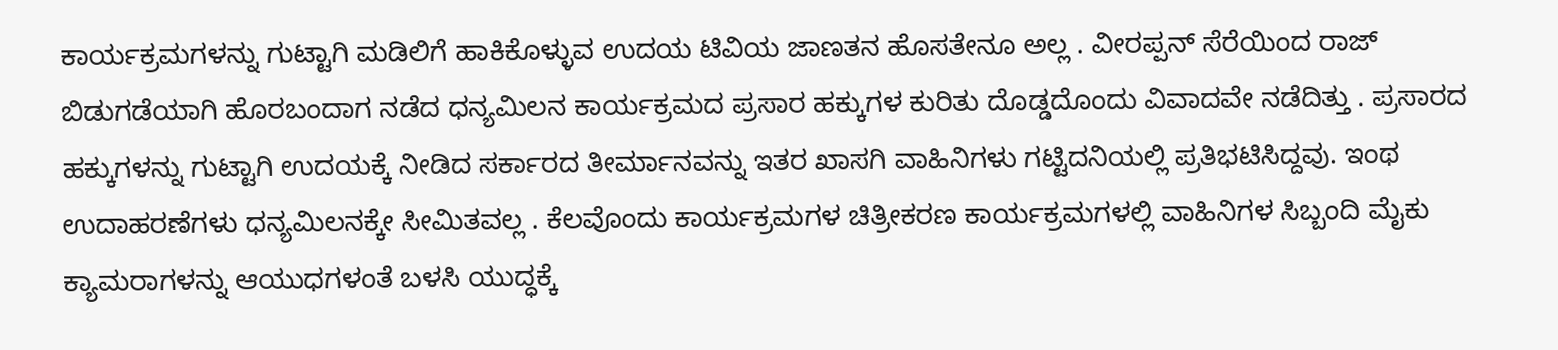ಕಾರ್ಯಕ್ರಮಗಳನ್ನು ಗುಟ್ಟಾಗಿ ಮಡಿಲಿಗೆ ಹಾಕಿಕೊಳ್ಳುವ ಉದಯ ಟಿವಿಯ ಜಾಣತನ ಹೊಸತೇನೂ ಅಲ್ಲ . ವೀರಪ್ಪನ್ ಸೆರೆಯಿಂದ ರಾಜ್ ಬಿಡುಗಡೆಯಾಗಿ ಹೊರಬಂದಾಗ ನಡೆದ ಧನ್ಯಮಿಲನ ಕಾರ್ಯಕ್ರಮದ ಪ್ರಸಾರ ಹಕ್ಕುಗಳ ಕುರಿತು ದೊಡ್ಡದೊಂದು ವಿವಾದವೇ ನಡೆದಿತ್ತು . ಪ್ರಸಾರದ ಹಕ್ಕುಗಳನ್ನು ಗುಟ್ಟಾಗಿ ಉದಯಕ್ಕೆ ನೀಡಿದ ಸರ್ಕಾರದ ತೀರ್ಮಾನವನ್ನು ಇತರ ಖಾಸಗಿ ವಾಹಿನಿಗಳು ಗಟ್ಟಿದನಿಯಲ್ಲಿ ಪ್ರತಿಭಟಿಸಿದ್ದವು. ಇಂಥ ಉದಾಹರಣೆಗಳು ಧನ್ಯಮಿಲನಕ್ಕೇ ಸೀಮಿತವಲ್ಲ . ಕೆಲವೊಂದು ಕಾರ್ಯಕ್ರಮಗಳ ಚಿತ್ರೀಕರಣ ಕಾರ್ಯಕ್ರಮಗಳಲ್ಲಿ ವಾಹಿನಿಗಳ ಸಿಬ್ಬಂದಿ ಮೈಕು ಕ್ಯಾಮರಾಗಳನ್ನು ಆಯುಧಗಳಂತೆ ಬಳಸಿ ಯುದ್ಧಕ್ಕೆ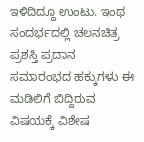ಇಳಿದಿದ್ದೂ ಉಂಟು. ಇಂಥ ಸಂದರ್ಭದಲ್ಲಿ ಚಲನಚಿತ್ರ ಪ್ರಶಸ್ತಿ ಪ್ರದಾನ ಸಮಾರಂಭದ ಹಕ್ಕುಗಳು ಈ ಮಡಿಲಿಗೆ ಬಿದ್ದಿರುವ ವಿಷಯಕ್ಕೆ ವಿಶೇಷ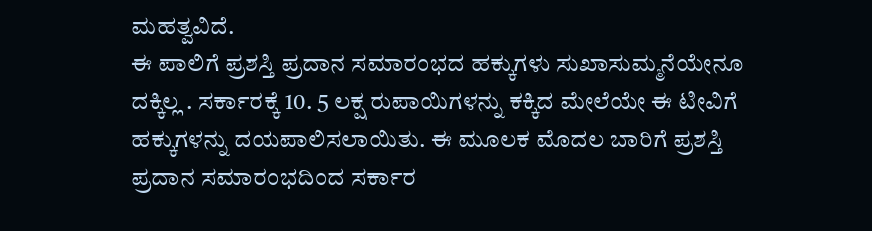ಮಹತ್ವವಿದೆ.
ಈ ಪಾಲಿಗೆ ಪ್ರಶಸ್ತಿ ಪ್ರದಾನ ಸಮಾರಂಭದ ಹಕ್ಕುಗಳು ಸುಖಾಸುಮ್ಮನೆಯೇನೂ ದಕ್ಕಿಲ್ಲ . ಸರ್ಕಾರಕ್ಕೆ 10. 5 ಲಕ್ಷ ರುಪಾಯಿಗಳನ್ನು ಕಕ್ಕಿದ ಮೇಲೆಯೇ ಈ ಟೀವಿಗೆ ಹಕ್ಕುಗಳನ್ನು ದಯಪಾಲಿಸಲಾಯಿತು. ಈ ಮೂಲಕ ಮೊದಲ ಬಾರಿಗೆ ಪ್ರಶಸ್ತಿ ಪ್ರದಾನ ಸಮಾರಂಭದಿಂದ ಸರ್ಕಾರ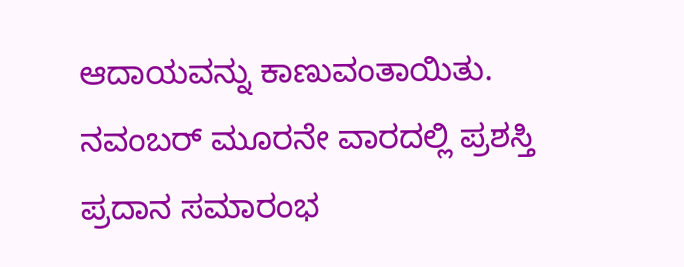ಆದಾಯವನ್ನು ಕಾಣುವಂತಾಯಿತು.
ನವಂಬರ್ ಮೂರನೇ ವಾರದಲ್ಲಿ ಪ್ರಶಸ್ತಿ ಪ್ರದಾನ ಸಮಾರಂಭ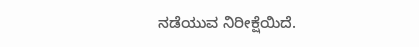ನಡೆಯುವ ನಿರೀಕ್ಷೆಯಿದೆ.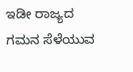ಇಡೀ ರಾಜ್ಯದ ಗಮನ ಸೆಳೆಯುವ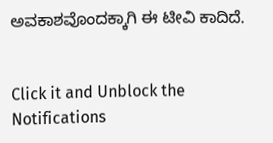ಅವಕಾಶವೊಂದಕ್ಕಾಗಿ ಈ ಟೀವಿ ಕಾದಿದೆ.


Click it and Unblock the Notifications